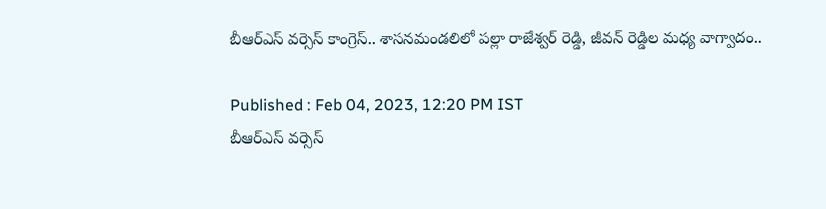బీఆర్ఎస్ వర్సెస్ కాంగ్రెస్.. శాసనమండలిలో పల్లా రాజేశ్వర్ రెడ్డి, జీవన్ రెడ్డిల మధ్య వాగ్వాదం..

Published : Feb 04, 2023, 12:20 PM IST
బీఆర్ఎస్ వర్సెస్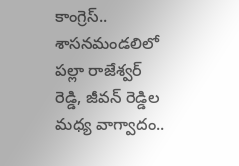కాంగ్రెస్.. శాసనమండలిలో పల్లా రాజేశ్వర్ రెడ్డి, జీవన్ రెడ్డిల మధ్య వాగ్వాదం..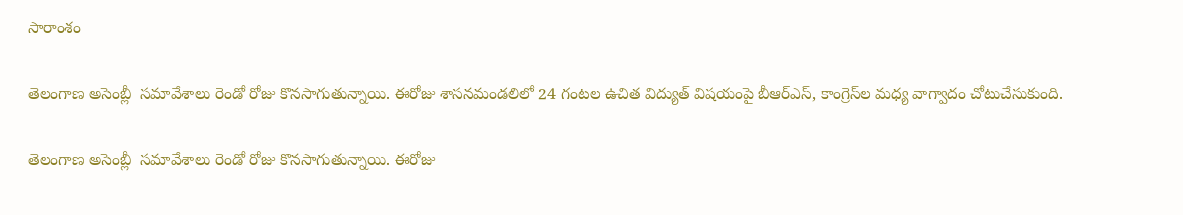సారాంశం

తెలంగాణ అసెంబ్లీ  సమావేశాలు రెండో రోజు కొనసాగుతున్నాయి. ఈరోజు శాసనమండలిలో 24 గంటల ఉచిత విద్యుత్ విషయంపై బీఆర్ఎస్, కాంగ్రెస్‌ల మధ్య వాగ్వాదం చోటుచేసుకుంది.

తెలంగాణ అసెంబ్లీ  సమావేశాలు రెండో రోజు కొనసాగుతున్నాయి. ఈరోజు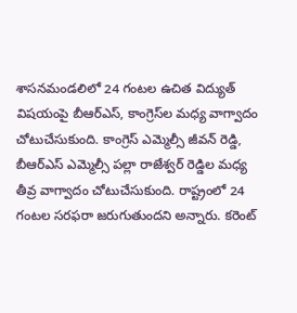శాసనమండలిలో 24 గంటల ఉచిత విద్యుత్ విషయంపై బీఆర్ఎస్, కాంగ్రెస్‌ల మధ్య వాగ్వాదం చోటుచేసుకుంది. కాంగ్రెస్ ఎమ్మెల్సీ జీవన్ రెడ్డి, బీఆర్ఎస్ ఎమ్మెల్సీ పల్లా రాజేశ్వర్ రెడ్డిల మధ్య తీవ్ర వాగ్వాదం చోటుచేసుకుంది. రాష్ట్రంలో 24 గంటల సరఫరా జరుగుతుందని అన్నారు. కరెంట్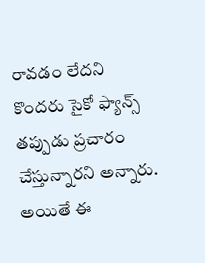రావడం లేదని కొందరు సైకో ఫ్యాన్స్ తప్పుడు ప్రచారం  చేస్తున్నారని అన్నారు. అయితే ఈ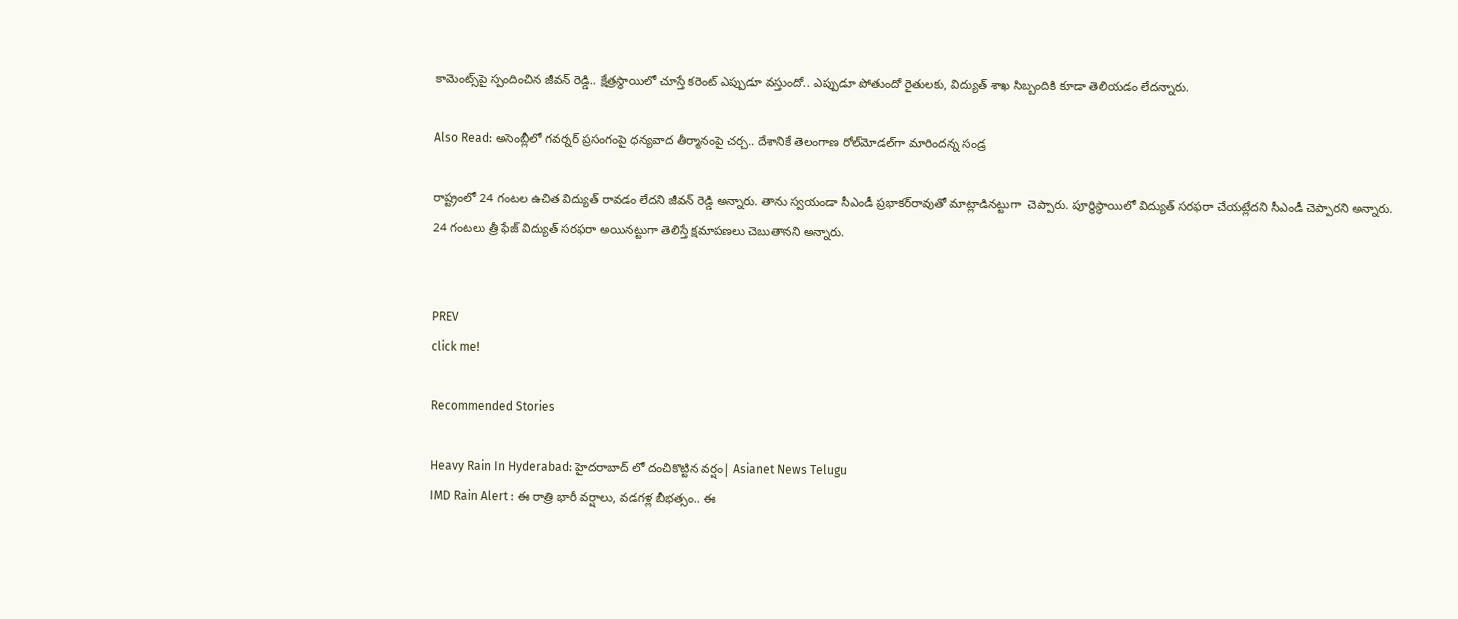కామెంట్స్‌పై స్పందించిన జీవన్ రెడ్డి.. క్షేత్రస్థాయిలో చూస్తే కరెంట్ ఎప్పుడూ వస్తుందో.. ఎప్పుడూ పోతుందో రైతులకు, విద్యుత్ శాఖ సిబ్బందికి కూడా తెలియడం లేదన్నారు.

Also Read: అసెంబ్లీలో గవర్నర్‌ ప్రసంగంపై ధన్యవాద తీర్మానంపై చర్చ.. దేశానికే తెలంగాణ రోల్‌మోడ‌ల్‌గా మారిందన్న సండ్ర

రాష్ట్రంలో 24 గంటల ఉచిత విద్యుత్ రావడం లేదని జీవన్ రెడ్డి అన్నారు. తాను స్వయండా సీఎండీ ప్రభాకర్‌రావుతో మాట్లాడినట్టుగా  చెప్పారు. పూర్థిస్థాయిలో విద్యుత్ సరఫరా చేయట్లేదని సీఎండీ చెప్పారని అన్నారు. 24 గంటలు త్రీ ఫేజ్ విద్యుత్ సరఫరా అయినట్టుగా తెలిస్తే క్షమాపణలు చెబుతానని అన్నారు.


PREV
click me!

Recommended Stories

Heavy Rain In Hyderabad: హైదరాబాద్ లో దంచికొట్టిన వర్షం| Asianet News Telugu
IMD Rain Alert : ఈ రాత్రి భారీ వర్షాలు, వడగళ్ల బీభత్సం.. ఈ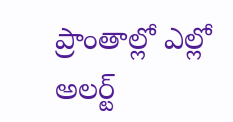ప్రాంతాల్లో ఎల్లో అలర్ట్